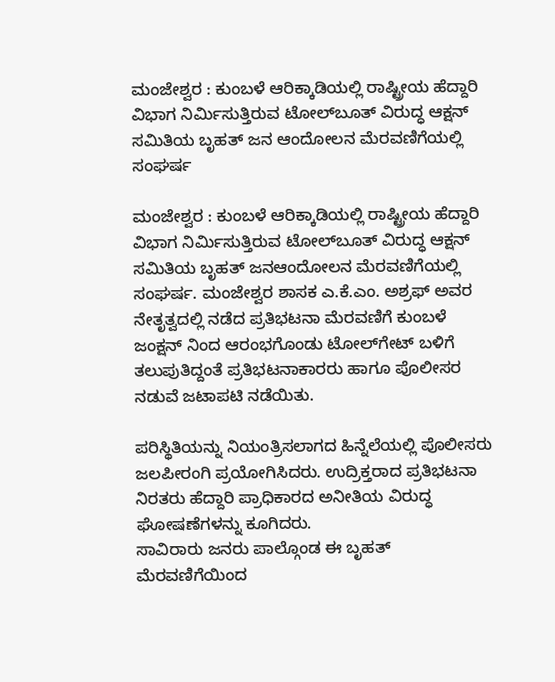ಮಂಜೇಶ್ವರ : ಕುಂಬಳೆ ಆರಿಕ್ಕಾಡಿಯಲ್ಲಿ ರಾಷ್ಟ್ರೀಯ ಹೆದ್ದಾರಿ ವಿಭಾಗ ನಿರ್ಮಿಸುತ್ತಿರುವ ಟೋಲ್‌ಬೂತ್ ವಿರುದ್ಧ ಆಕ್ಷನ್‌ ಸಮಿತಿಯ ಬೃಹತ್ ಜನ ಆಂದೋಲನ ಮೆರವಣಿಗೆಯಲ್ಲಿ ಸಂಘರ್ಷ

ಮಂಜೇಶ್ವರ : ಕುಂಬಳೆ ಆರಿಕ್ಕಾಡಿಯಲ್ಲಿ ರಾಷ್ಟ್ರೀಯ ಹೆದ್ದಾರಿ ವಿಭಾಗ ನಿರ್ಮಿಸುತ್ತಿರುವ ಟೋಲ್‌ಬೂತ್ ವಿರುದ್ಧ ಆಕ್ಷನ್‌ ಸಮಿತಿಯ ಬೃಹತ್ ಜನಆಂದೋಲನ ಮೆರವಣಿಗೆಯಲ್ಲಿ ಸಂಘರ್ಷ. ಮಂಜೇಶ್ವರ ಶಾಸಕ ಎ.ಕೆ.ಎಂ. ಅಶ್ರಫ್ ಅವರ ನೇತೃತ್ವದಲ್ಲಿ ನಡೆದ ಪ್ರತಿಭಟನಾ ಮೆರವಣಿಗೆ ಕುಂಬಳೆ ಜಂಕ್ಷನ್ ನಿಂದ ಆರಂಭಗೊಂಡು ಟೋಲ್‌ಗೇಟ್ ಬಳಿಗೆ ತಲುಪುತಿದ್ದಂತೆ ಪ್ರತಿಭಟನಾಕಾರರು ಹಾಗೂ ಪೊಲೀಸರ ನಡುವೆ ಜಟಾಪಟಿ ನಡೆಯಿತು.

ಪರಿಸ್ಥಿತಿಯನ್ನು ನಿಯಂತ್ರಿಸಲಾಗದ ಹಿನ್ನೆಲೆಯಲ್ಲಿ ಪೊಲೀಸರು ಜಲಪೀರಂಗಿ ಪ್ರಯೋಗಿಸಿದರು. ಉದ್ರಿಕ್ತರಾದ ಪ್ರತಿಭಟನಾ ನಿರತರು ಹೆದ್ದಾರಿ ಪ್ರಾಧಿಕಾರದ ಅನೀತಿಯ ವಿರುದ್ಧ ಘೋಷಣೆಗಳನ್ನು ಕೂಗಿದರು.
ಸಾವಿರಾರು ಜನರು ಪಾಲ್ಗೊಂಡ ಈ ಬೃಹತ್ ಮೆರವಣಿಗೆಯಿಂದ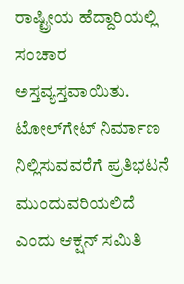ರಾಷ್ಟ್ರೀಯ ಹೆದ್ದಾರಿಯಲ್ಲಿ ಸಂಚಾರ ಅಸ್ತವ್ಯಸ್ತವಾಯಿತು. ಟೋಲ್‌ಗೇಟ್ ನಿರ್ಮಾಣ ನಿಲ್ಲಿಸುವವರೆಗೆ ಪ್ರತಿಭಟನೆ ಮುಂದುವರಿಯಲಿದೆ ಎಂದು ಆಕ್ಷನ್ ಸಮಿತಿ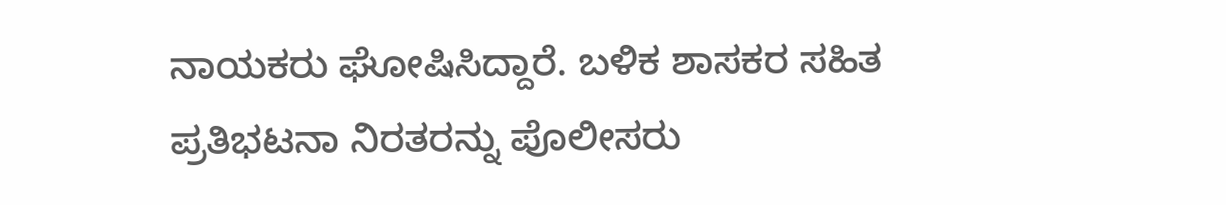ನಾಯಕರು ಘೋಷಿಸಿದ್ದಾರೆ. ಬಳಿಕ ಶಾಸಕರ ಸಹಿತ ಪ್ರತಿಭಟನಾ ನಿರತರನ್ನು ಪೊಲೀಸರು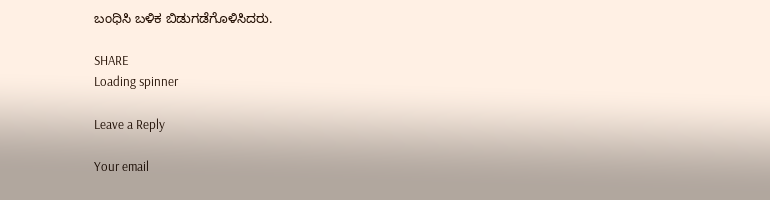ಬಂಧಿಸಿ ಬಳಿಕ ಬಿಡುಗಡೆಗೊಳಿಸಿದರು.

SHARE
Loading spinner

Leave a Reply

Your email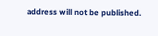address will not be published.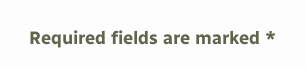Required fields are marked *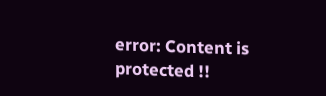error: Content is protected !!